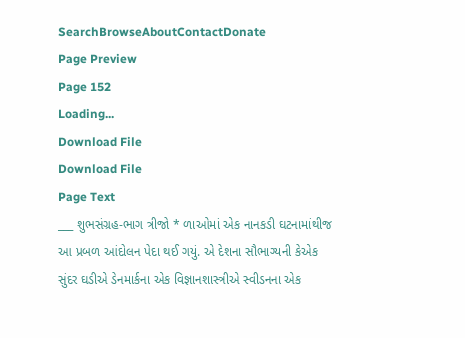SearchBrowseAboutContactDonate
Page Preview
Page 152
Loading...
Download File
Download File
Page Text
___ શુભસંગ્રહ-ભાગ ત્રીજો * ળાઓમાં એક નાનકડી ઘટનામાંથીજ આ પ્રબળ આંદોલન પેદા થઈ ગયું. એ દેશના સૌભાગ્યની કેએક સુંદર ઘડીએ ડેનમાર્કના એક વિજ્ઞાનશાસ્ત્રીએ સ્વીડનના એક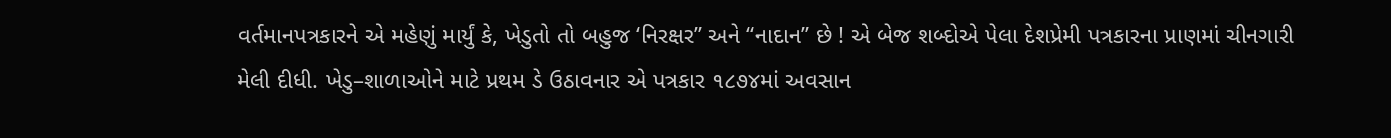વર્તમાનપત્રકારને એ મહેણું માર્યું કે, ખેડુતો તો બહુજ ‘નિરક્ષર” અને “નાદાન” છે ! એ બેજ શબ્દોએ પેલા દેશપ્રેમી પત્રકારના પ્રાણમાં ચીનગારી મેલી દીધી. ખેડુ–શાળાઓને માટે પ્રથમ ડે ઉઠાવનાર એ પત્રકાર ૧૮૭૪માં અવસાન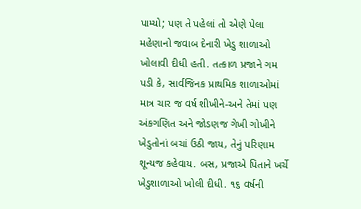પામ્યો; પણ તે પહેલાં તો એણે પેલા મહેણાનો જવાબ દેનારી ખેડુ શાળાઓ ખોલાવી દીધી હતી. તત્કાળ પ્રજાને ગમ પડી કે, સાર્વજિનક પ્રાથમિક શાળાઓમાં માત્ર ચાર જ વર્ષ શીખીને-અને તેમાં પણ અંકગણિત અને જોડણજ ગેખી ગોખીને ખેડુતોનાં બચાં ઉઠી જાય, તેનું પરિણામ શૂન્યજ કહેવાય. બસ, પ્રજાએ પિતાને ખર્ચે ખેડુશાળાઓ ખોલી દીધી. ૧૬ વર્ષની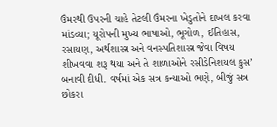ઉંમરથી ઉપરની ચાહે તેટલી ઉંમરના ખેડુતોને દાખલ કરવા માંડવ્યા; યૂરોપની મુખ્ય ભાષાઓ, ભૂગોળ, ઈતિહાસ, રસાયણ, અર્થશાસ્ત્ર અને વનસ્પતિશાસ્ત્ર જેવા વિષય શીખવવા શરૂ થયા અને તે શાળાઓને રસીડેનિશયલ કુસ’ બનાવી દીધી. વર્ષમાં એક સત્ર કન્યાઓ ભણે, બીજું સત્ર છોકરા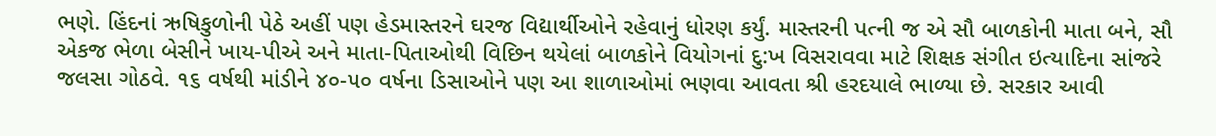ભણે. હિંદનાં ઋષિકુળોની પેઠે અહીં પણ હેડમાસ્તરને ઘરજ વિદ્યાર્થીઓને રહેવાનું ધોરણ કર્યું. માસ્તરની પત્ની જ એ સૌ બાળકોની માતા બને, સૌ એકજ ભેળા બેસીને ખાય-પીએ અને માતા-પિતાઓથી વિછિન થયેલાં બાળકોને વિયોગનાં દુ:ખ વિસરાવવા માટે શિક્ષક સંગીત ઇત્યાદિના સાંજરે જલસા ગોઠવે. ૧૬ વર્ષથી માંડીને ૪૦-૫૦ વર્ષના ડિસાઓને પણ આ શાળાઓમાં ભણવા આવતા શ્રી હરદયાલે ભાળ્યા છે. સરકાર આવી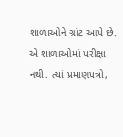શાળાઓને ગ્રાંટ આપે છે. એ શાળાઓમાં પરીક્ષા નથી. ત્યાં પ્રમાણપત્રો,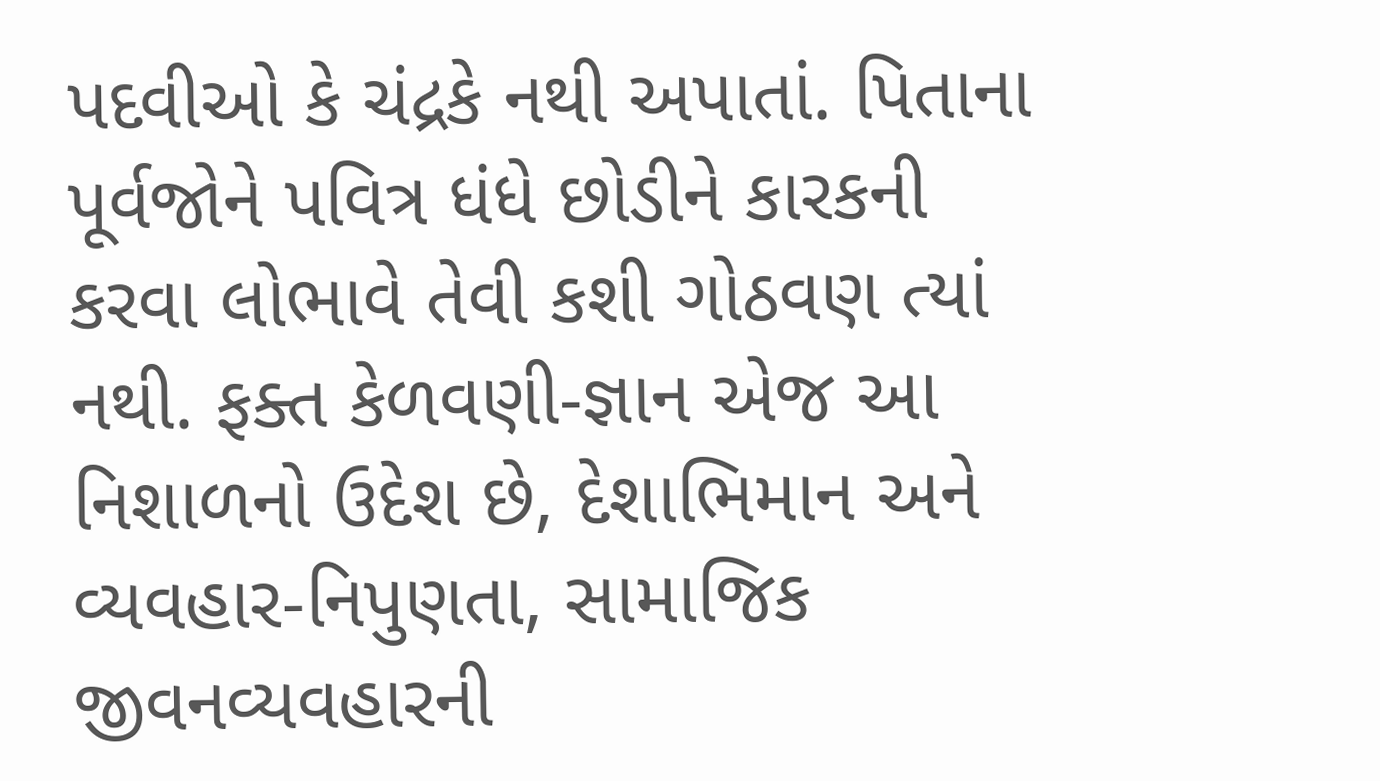પદવીઓ કે ચંદ્રકે નથી અપાતાં. પિતાના પૂર્વજોને પવિત્ર ધંધે છોડીને કારકની કરવા લોભાવે તેવી કશી ગોઠવણ ત્યાં નથી. ફક્ત કેળવણી-જ્ઞાન એજ આ નિશાળનો ઉદેશ છે, દેશાભિમાન અને વ્યવહાર-નિપુણતા, સામાજિક જીવનવ્યવહારની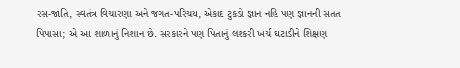રસ-જાતિ, સ્વતંત્ર વિચારણા અને જગત-પરિચય, એકાદ ટુકડો જ્ઞાન નહિ પણ જ્ઞાનની સતત પિપાસા; એ આ શાળાનું નિશાન છે. સરકારને પણ પિતાનું લશ્કરી ખર્ચ ઘટાડીને શિક્ષણ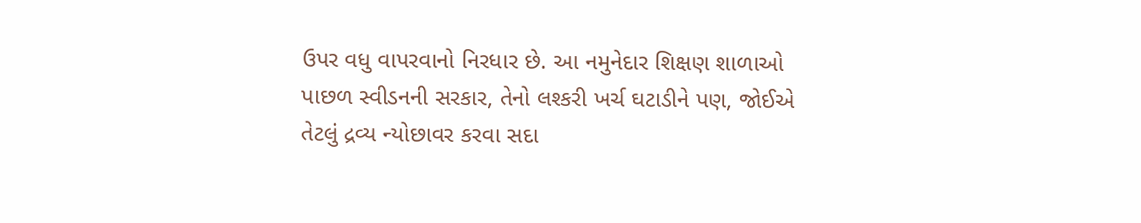ઉપર વધુ વાપરવાનો નિરધાર છે. આ નમુનેદાર શિક્ષણ શાળાઓ પાછળ સ્વીડનની સરકાર, તેનો લશ્કરી ખર્ચ ઘટાડીને પણ, જોઈએ તેટલું દ્રવ્ય ન્યોછાવર કરવા સદા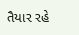તૈયાર રહે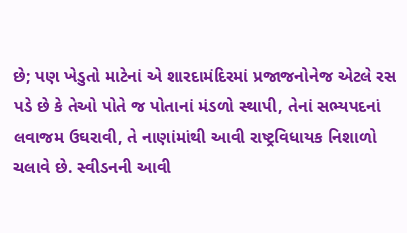છે; પણ ખેડુતો માટેનાં એ શારદામંદિરમાં પ્રજાજનોનેજ એટલે રસ પડે છે કે તેઓ પોતે જ પોતાનાં મંડળો સ્થાપી, તેનાં સભ્યપદનાં લવાજમ ઉઘરાવી, તે નાણાંમાંથી આવી રાષ્ટ્રવિધાયક નિશાળો ચલાવે છે. સ્વીડનની આવી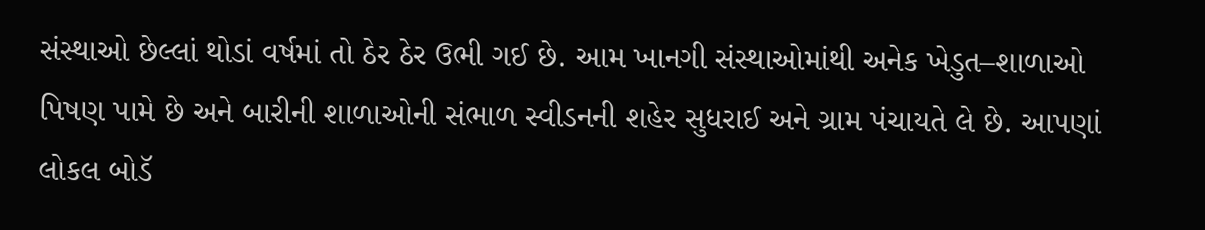સંસ્થાઓ છેલ્લાં થોડાં વર્ષમાં તો ઠેર ઠેર ઉભી ગઈ છે. આમ ખાનગી સંસ્થાઓમાંથી અનેક ખેડુત–શાળાઓ પિષણ પામે છે અને બારીની શાળાઓની સંભાળ સ્વીડનની શહેર સુધરાઈ અને ગ્રામ પંચાયતે લે છે. આપણાં લોકલ બોડૅ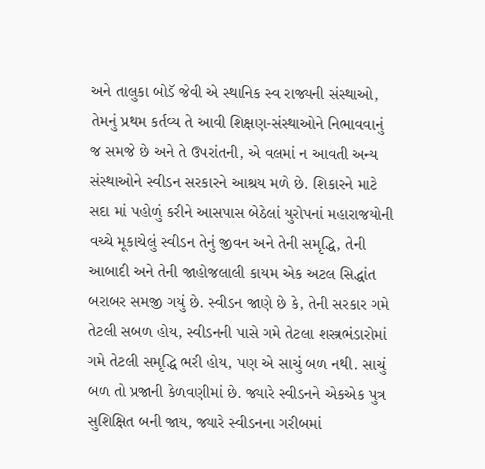અને તાલુકા બોડૅ જેવી એ સ્થાનિક સ્વ રાજ્યની સંસ્થાઓ, તેમનું પ્રથમ કર્તવ્ય તે આવી શિક્ષણ-સંસ્થાઓને નિભાવવાનું જ સમજે છે અને તે ઉપરાંતની, એ વલમાં ન આવતી અન્ય સંસ્થાઓને સ્વીડન સરકારને આશ્રય મળે છે. શિકારને માટે સદા માં પહોળું કરીને આસપાસ બેઠેલાં યુરોપનાં મહારાજયોની વચ્ચે મૂકાચેલું સ્વીડન તેનું જીવન અને તેની સમૃદ્ધિ, તેની આબાદી અને તેની જાહોજલાલી કાયમ એક અટલ સિદ્ધાંત બરાબર સમજી ગયું છે. સ્વીડન જાણે છે કે, તેની સરકાર ગમે તેટલી સબળ હોય, સ્વીડનની પાસે ગમે તેટલા શસ્ત્રભંડારોમાં ગમે તેટલી સમૃદ્ધિ ભરી હોય, પણ એ સાચું બળ નથી. સાચું બળ તો પ્રજાની કેળવણીમાં છે. જ્યારે સ્વીડનને એકએક પુત્ર સુશિક્ષિત બની જાય, જ્યારે સ્વીડનના ગરીબમાં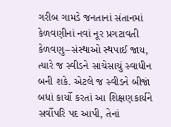ગરીબ ગામડે જનતાનાં સંતાનમાં કેળવણીનાં નવાં નૂર પ્રગટાવતી કેળવણુ–સંસ્થાઓ સ્થપાઈ જાય, ત્યારે જ સ્વીડને સાચેસાચું સ્વાધીન બની શકે. એટલે જ સ્વીડને બીજાં બધાં કાર્યો કરતાં આ શિક્ષણકાર્યને સર્વોપરિ પદ આપી, તેનાં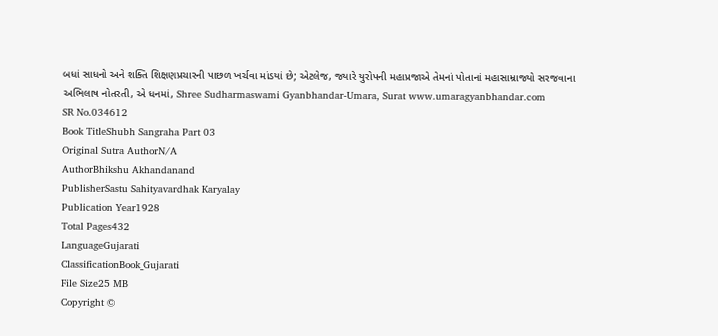બધાં સાધનો અને શક્તિ શિક્ષણપ્રચારની પાછળ ખર્ચવા માંડયાં છે; એટલેજ, જ્યારે યુરોપની મહાપ્રજાએ તેમનાં પોતાનાં મહાસામ્રાજ્યો સરજવાના અભિલાષ નોતરતી, એ ધનમાં, Shree Sudharmaswami Gyanbhandar-Umara, Surat www.umaragyanbhandar.com
SR No.034612
Book TitleShubh Sangraha Part 03
Original Sutra AuthorN/A
AuthorBhikshu Akhandanand
PublisherSastu Sahityavardhak Karyalay
Publication Year1928
Total Pages432
LanguageGujarati
ClassificationBook_Gujarati
File Size25 MB
Copyright ©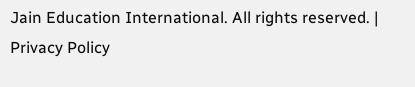Jain Education International. All rights reserved. | Privacy Policy